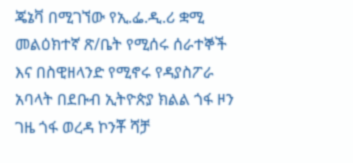ጄኔቫ በሚገኘው የኢ.ፌ.ዲ.ሪ ቋሚ መልዕክተኛ ጽ/ቤት የሚሰሩ ሰራተኞች እና በስዊዘላንድ የሚኖሩ የዳያስፖራ አባላት በደቡብ ኢትዮጵያ ክልል ጎፋ ዞን ገዜ ጎፋ ወረዳ ኮንቾ ሻቻ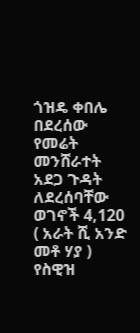ጎዝዴ ቀበሌ በደረሰው የመሬት መንሸራተት አደጋ ጉዳት ለደረሰባቸው ወገኖች 4,120 ( አራት ሺ አንድ መቶ ሃያ ) የስዊዝ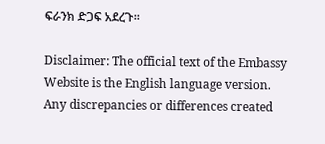ፍራንክ ድጋፍ አደረጉ።

Disclaimer: The official text of the Embassy Website is the English language version. Any discrepancies or differences created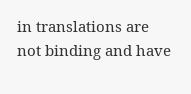in translations are not binding and have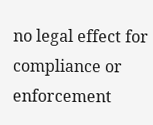no legal effect for compliance or enforcement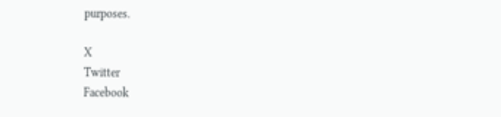purposes.

X
Twitter
Facebook